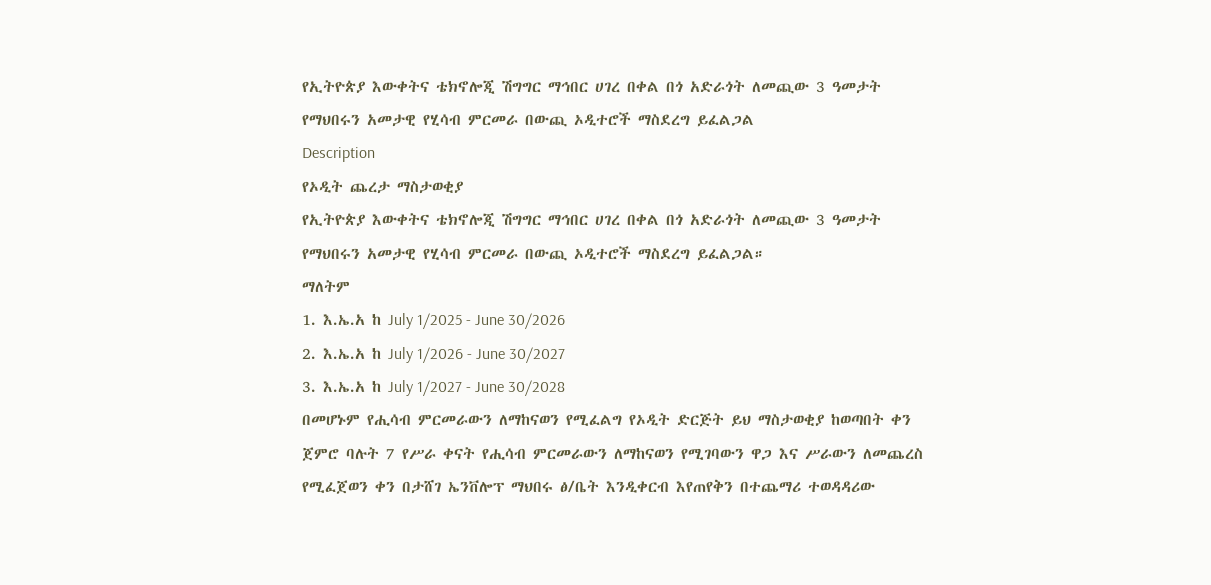የኢትዮጵያ እውቀትና ቴክኖሎጂ ሽግግር ማኅበር ሀገረ በቀል በጎ አድራጎት ለመጪው 3 ዓመታት የማህበሩን አመታዊ የሂሳብ ምርመራ በውጪ ኦዲተሮች ማስደረግ ይፈልጋል
Description
የኦዲት ጨረታ ማስታወቂያ
የኢትዮጵያ እውቀትና ቴክኖሎጂ ሽግግር ማኅበር ሀገረ በቀል በጎ አድራጎት ለመጪው 3 ዓመታት የማህበሩን አመታዊ የሂሳብ ምርመራ በውጪ ኦዲተሮች ማስደረግ ይፈልጋል።
ማለትም
1. እ.ኤ.አ ከ July 1/2025 - June 30/2026
2. እ.ኤ.አ ከ July 1/2026 - June 30/2027
3. እ.ኤ.አ ከ July 1/2027 - June 30/2028
በመሆኑም የሒሳብ ምርመራውን ለማከናወን የሚፈልግ የኦዲት ድርጅት ይህ ማስታወቂያ ከወጣበት ቀን ጀምሮ ባሉት 7 የሥራ ቀናት የሒሳብ ምርመራውን ለማከናወን የሚገባውን ዋጋ እና ሥራውን ለመጨረስ የሚፈጀወን ቀን በታሸገ ኤንቨሎፕ ማህበሩ ፅ/ቤት እንዲቀርብ እየጠየቅን በተጨማሪ ተወዳዳሪው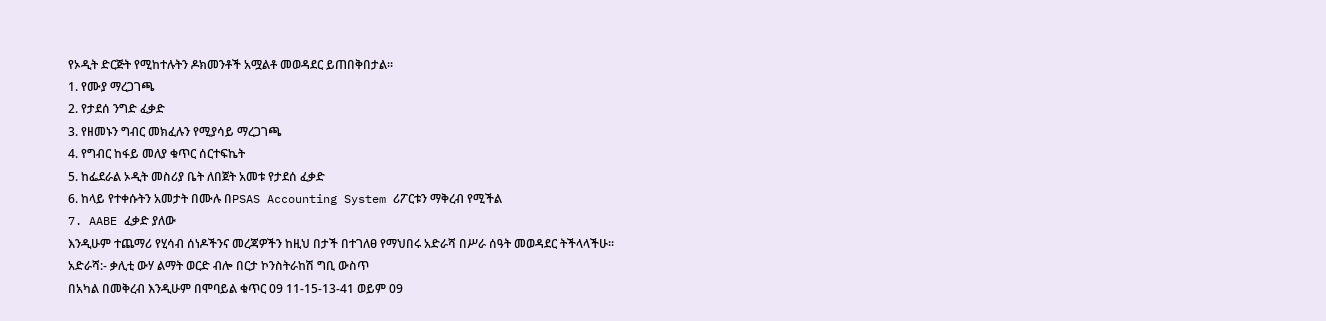የኦዲት ድርጅት የሚከተሉትን ዶክመንቶች አሟልቶ መወዳደር ይጠበቅበታል።
1. የሙያ ማረጋገጫ
2. የታደሰ ንግድ ፈቃድ
3. የዘመኑን ግብር መክፈሉን የሚያሳይ ማረጋገጫ
4. የግብር ከፋይ መለያ ቁጥር ሰርተፍኬት
5. ከፌደራል ኦዲት መስሪያ ቤት ለበጀት አመቱ የታደሰ ፈቃድ
6. ከላይ የተቀሱትን አመታት በሙሉ በPSAS Accounting System ሪፖርቱን ማቅረብ የሚችል
7. AABE ፈቃድ ያለው
እንዲሁም ተጨማሪ የሂሳብ ሰነዶችንና መረጃዎችን ከዚህ በታች በተገለፀ የማህበሩ አድራሻ በሥራ ሰዓት መወዳደር ትችላላችሁ።
አድራሻ:- ቃሊቲ ውሃ ልማት ወርድ ብሎ በርታ ኮንስትራከሽ ግቢ ውስጥ
በአካል በመቅረብ እንዲሁም በሞባይል ቁጥር 09 11-15-13-41 ወይም 09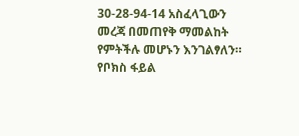30-28-94-14 አስፈላጊውን መረጃ በመጠየቅ ማመልከት የምትችሉ መሆኑን እንገልፃለን። የቦክስ ፋይል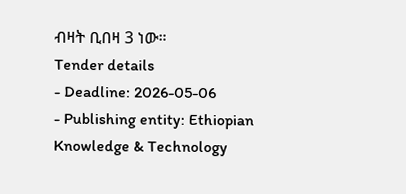ብዛት ቢበዛ 3 ነው።
Tender details
- Deadline: 2026-05-06
- Publishing entity: Ethiopian Knowledge & Technology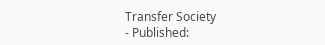Transfer Society
- Published: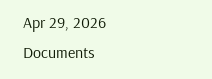Apr 29, 2026
Documents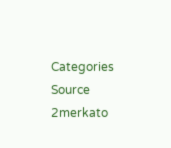Categories
Source
2merkato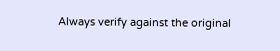Always verify against the original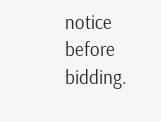notice before bidding.